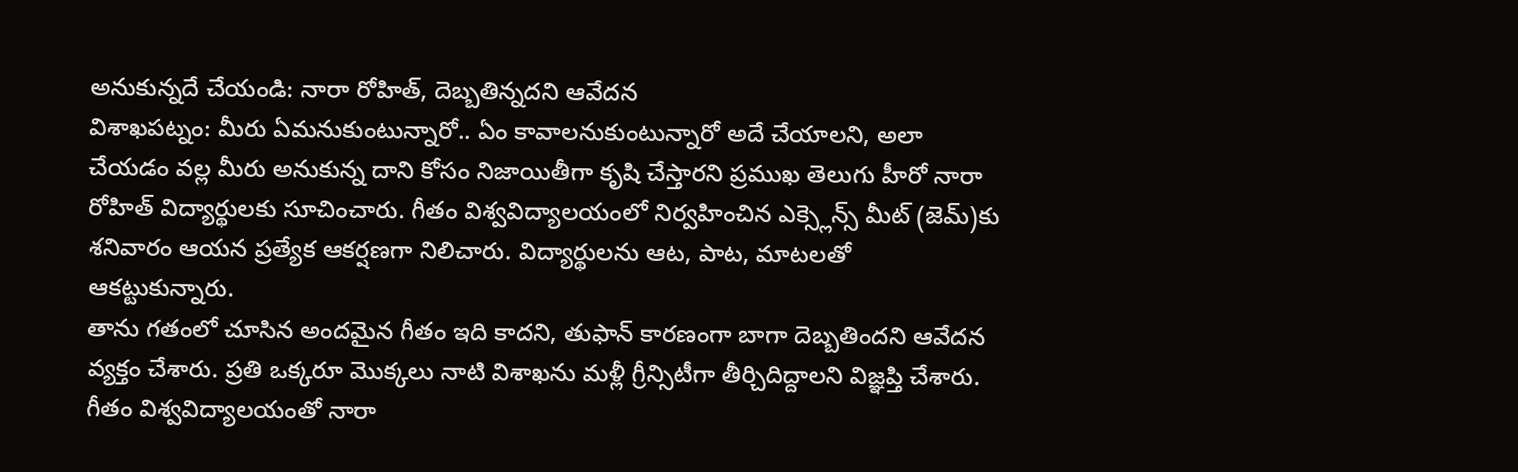అనుకున్నదే చేయండి: నారా రోహిత్, దెబ్బతిన్నదని ఆవేదన
విశాఖపట్నం: మీరు ఏమనుకుంటున్నారో.. ఏం కావాలనుకుంటున్నారో అదే చేయాలని, అలా చేయడం వల్ల మీరు అనుకున్న దాని కోసం నిజాయితీగా కృషి చేస్తారని ప్రముఖ తెలుగు హీరో నారా రోహిత్ విద్యార్థులకు సూచించారు. గీతం విశ్వవిద్యాలయంలో నిర్వహించిన ఎక్స్లెన్స్ మీట్ (జెమ్)కు శనివారం ఆయన ప్రత్యేక ఆకర్షణగా నిలిచారు. విద్యార్థులను ఆట, పాట, మాటలతో ఆకట్టుకున్నారు.
తాను గతంలో చూసిన అందమైన గీతం ఇది కాదని, తుఫాన్ కారణంగా బాగా దెబ్బతిందని ఆవేదన వ్యక్తం చేశారు. ప్రతి ఒక్కరూ మొక్కలు నాటి విశాఖను మళ్లీ గ్రీన్సిటీగా తీర్చిదిద్దాలని విజ్ఞప్తి చేశారు. గీతం విశ్వవిద్యాలయంతో నారా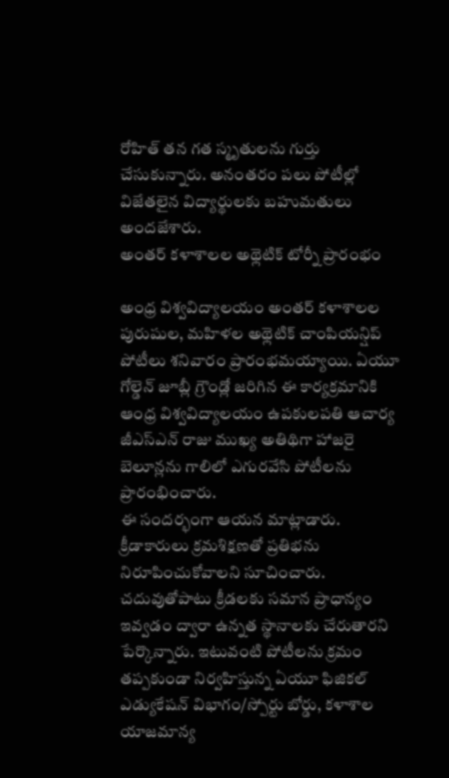రోహిత్ తన గత స్మృతులను గుర్తు చేసుకున్నారు. అనంతరం పలు పోటీల్లో విజేతలైన విద్యార్థులకు బహుమతులు అందజేశారు.
అంతర్ కళాశాలల అథ్లెటిక్ టోర్నీ ప్రారంభం

అంధ్ర విశ్వవిద్యాలయం అంతర్ కళాశాలల పురుషుల, మహిళల అథ్లెటిక్ చాంపియన్షిప్ పోటీలు శనివారం ప్రారంభమయ్యాయి. ఏయూ గోల్డెన్ జూబ్లీ గ్రౌండ్లో జరిగిన ఈ కార్యక్రమానికి ఆంధ్ర విశ్వవిద్యాలయం ఉపకులపతి ఆచార్య జీఎస్ఎన్ రాజు ముఖ్య అతిథిగా హాజరై బెలూన్లను గాలిలో ఎగురవేసి పోటీలను ప్రారంభించారు.
ఈ సందర్భంగా ఆయన మాట్లాడారు. క్రీడాకారులు క్రమశిక్షణతో ప్రతిభను నిరూపించుకోవాలని సూచించారు. చదువుతోపాటు క్రీడలకు సమాన ప్రాధాన్యం ఇవ్వడం ద్వారా ఉన్నత స్థానాలకు చేరుతారని పేర్కొన్నారు. ఇటువంటి పోటీలను క్రమం తప్పకుండా నిర్వహిస్తున్న ఏయూ ఫిజికల్ ఎడ్యుకేషన్ విభాగం/స్పోర్టు బోర్డు, కళాశాల యాజమాన్య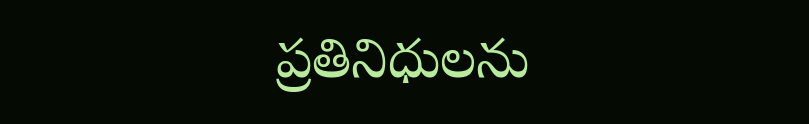ప్రతినిధులను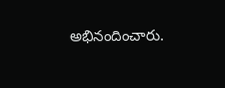అభినందించారు.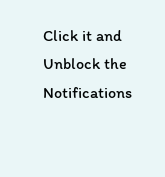Click it and Unblock the Notifications